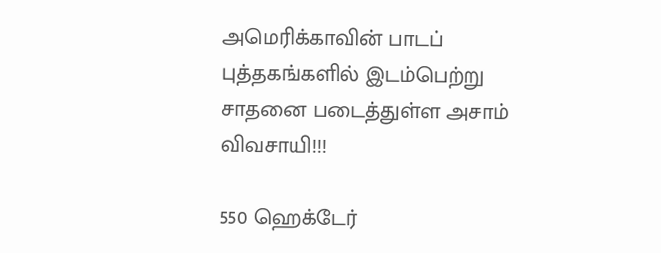அமெரிக்காவின் பாடப் புத்தகங்களில் இடம்பெற்று சாதனை படைத்துள்ள அசாம் விவசாயி!!!

550 ஹெக்டேர்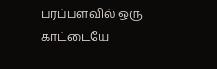பரப்பளவில் ஒரு காட்டையே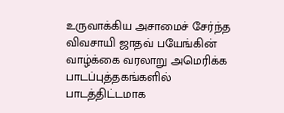உருவாக்கிய அசாமைச் சேர்ந்த விவசாயி ஜாதவ் பயேங்கின் வாழ்க்கை வரலாறு அமெரிக்க பாடப்புத்தகங்களில் பாடத்திட்டமாக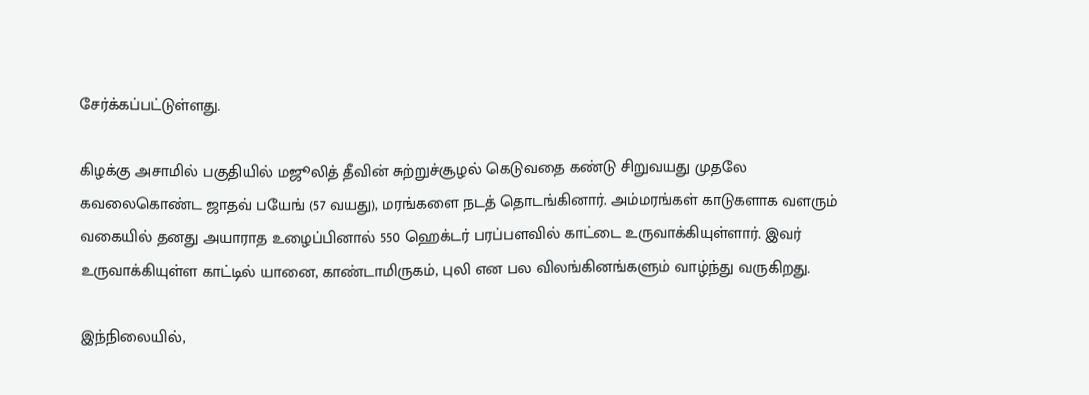சேர்க்கப்பட்டுள்ளது.

கிழக்கு அசாமில் பகுதியில் மஜூலித் தீவின் சுற்றுச்சூழல் கெடுவதை கண்டு சிறுவயது முதலே கவலைகொண்ட ஜாதவ் பயேங் (57 வயது), மரங்களை நடத் தொடங்கினார். அம்மரங்கள் காடுகளாக வளரும் வகையில் தனது அயாராத உழைப்பினால் 550 ஹெக்டர் பரப்பளவில் காட்டை உருவாக்கியுள்ளார். இவர் உருவாக்கியுள்ள காட்டில் யானை, காண்டாமிருகம், புலி என பல விலங்கினங்களும் வாழ்ந்து வருகிறது.

இந்நிலையில்,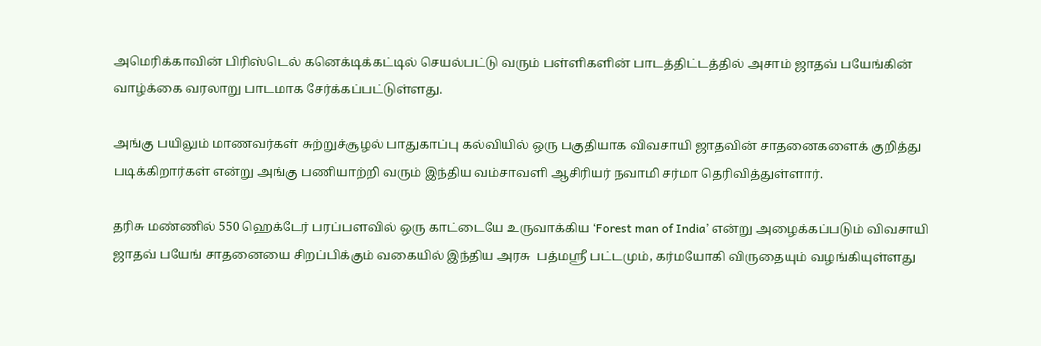அமெரிக்காவின் பிரிஸ்டெல் கனெக்டிக்கட்டில் செயல்பட்டு வரும் பள்ளிகளின் பாடத்திட்டத்தில் அசாம் ஜாதவ் பயேங்கின் வாழ்க்கை வரலாறு பாடமாக சேர்க்கப்பட்டுள்ளது.

அங்கு பயிலும் மாணவர்கள் சுற்றுச்சூழல் பாதுகாப்பு கல்வியில் ஒரு பகுதியாக விவசாயி ஜாதவின் சாதனைகளைக் குறித்து படிக்கிறார்கள் என்று அங்கு பணியாற்றி வரும் இந்திய வம்சாவளி ஆசிரியர் நவாமி சர்மா தெரிவித்துள்ளார்.

தரிசு மண்ணில் 550 ஹெக்டேர் பரப்பளவில் ஒரு காட்டையே உருவாக்கிய ‘Forest man of India’ என்று அழைக்கப்படும் விவசாயி ஜாதவ் பயேங் சாதனையை சிறப்பிக்கும் வகையில் இந்திய அரசு  பத்மஸ்ரீ பட்டமும், கர்மயோகி விருதையும் வழங்கியுள்ளது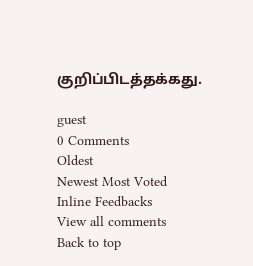குறிப்பிடத்தக்கது.

guest
0 Comments
Oldest
Newest Most Voted
Inline Feedbacks
View all comments
Back to top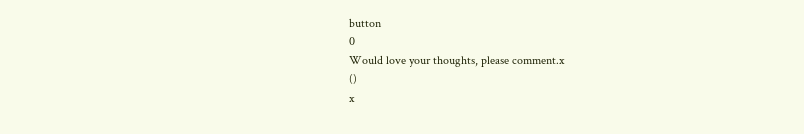button
0
Would love your thoughts, please comment.x
()
x